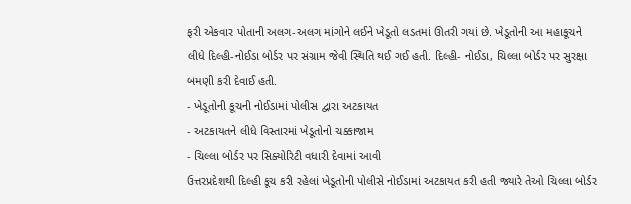ફરી એકવાર પોતાની અલગ-અલગ માંગોને લઈને ખેડૂતો લડતમાં ઊતરી ગયાં છે. ખેડૂતોની આ મહાકૂચને લીધે દિલ્હી-નોઈડા બોર્ડર પર સંગ્રામ જેવી સ્થિતિ થઈ ગઈ હતી. દિલ્હી- નોઈડા, ચિલ્લા બોર્ડર પર સુરક્ષા બમણી કરી દેવાઈ હતી.
- ખેડૂતોની કૂચની નોઈડામાં પોલીસ દ્વારા અટકાયત
- અટકાયતને લીધે વિસ્તારમાં ખેડૂતોનો ચક્કાજામ
- ચિલ્લા બોર્ડર પર સિક્યોરિટી વધારી દેવામાં આવી
ઉત્તરપ્રદેશથી દિલ્હી કૂચ કરી રહેલાં ખેડૂતોની પોલીસે નોઈડામાં અટકાયત કરી હતી જ્યારે તેઓ ચિલ્લા બોર્ડર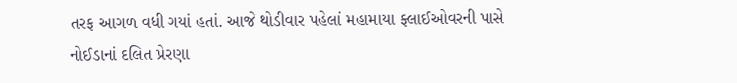તરફ આગળ વધી ગયાં હતાં. આજે થોડીવાર પહેલાં મહામાયા ફ્લાઈઓવરની પાસે નોઈડાનાં દલિત પ્રેરણા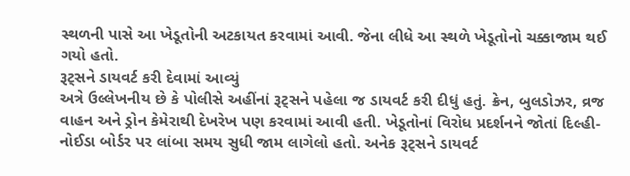સ્થળની પાસે આ ખેડૂતોની અટકાયત કરવામાં આવી. જેના લીધે આ સ્થળે ખેડૂતોનો ચક્કાજામ થઈ ગયો હતો.
રૂટ્સને ડાયવર્ટ કરી દેવામાં આવ્યું
અત્રે ઉલ્લેખનીય છે કે પોલીસે અહીંનાં રૂટ્સને પહેલા જ ડાયવર્ટ કરી દીધું હતું. ક્રેન, બુલડોઝર, વ્રજ વાહન અને ડ્રોન કેમેરાથી દેખરેખ પણ કરવામાં આવી હતી. ખેડૂતોનાં વિરોધ પ્રદર્શનને જોતાં દિલ્હી-નોઈડા બોર્ડર પર લાંબા સમય સુધી જામ લાગેલો હતો. અનેક રૂટ્સને ડાયવર્ટ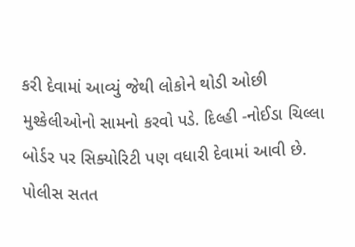કરી દેવામાં આવ્યું જેથી લોકોને થોડી ઓછી મુશ્કેલીઓનો સામનો કરવો પડે. દિલ્હી -નોઈડા ચિલ્લા બોર્ડર પર સિક્યોરિટી પણ વધારી દેવામાં આવી છે. પોલીસ સતત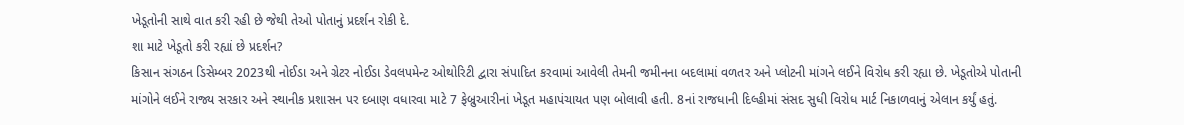ખેડૂતોની સાથે વાત કરી રહી છે જેથી તેઓ પોતાનું પ્રદર્શન રોકી દે.
શા માટે ખેડૂતો કરી રહ્યાં છે પ્રદર્શન?
કિસાન સંગઠન ડિસેમ્બર 2023થી નોઈડા અને ગ્રેટર નોઈડા ડેવલપમેન્ટ ઓથોરિટી દ્વારા સંપાદિત કરવામાં આવેલી તેમની જમીનના બદલામાં વળતર અને પ્લોટની માંગને લઈને વિરોધ કરી રહ્યા છે. ખેડૂતોએ પોતાની માંગોને લઈને રાજ્ય સરકાર અને સ્થાનીક પ્રશાસન પર દબાણ વધારવા માટે 7 ફેબ્રુઆરીનાં ખેડૂત મહાપંચાયત પણ બોલાવી હતી. 8નાં રાજધાની દિલ્હીમાં સંસદ સુધી વિરોધ માર્ટ નિકાળવાનું એલાન કર્યું હતું.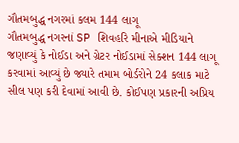ગૌતમબુદ્ધ નગરમાં કલમ 144 લાગૂ
ગૌતમબુદ્ધ નગરનાં SP શિવહરિ મીનાએ મીડિયાને જણાવ્યું કે નોઈડા અને ગ્રેટર નોઈડામાં સેક્શન 144 લાગૂ કરવામાં આવ્યું છે જ્યારે તમામ બોર્ડરોને 24 કલાક માટે સીલ પણ કરી દેવામાં આવી છે. કોઈપણ પ્રકારની અપ્રિય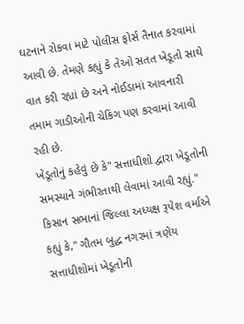ઘટનાને રોકવા માટે પોલીસ ફોર્સ તૈનાત કરવામાં આવી છે. તેમણે કહ્યું કે તેઓ સતત ખેડૂતો સાથે વાત કરી રહ્યાં છે અને નોઈડામાં આવનારી તમામ ગાડીઓની ચેકિંગ પણ કરવામાં આવી રહી છે.
ખેડૂતોનું કહેવું છે કે" સત્તાધીશો દ્વારા ખેડૂતોની સમસ્યાને ગંભીરતાથી લેવામાં આવી રહ્યું." કિસાન સભાનાં જિલ્લા અધ્યક્ષ રૂપેશ વર્માએ કહ્યું કે," ગૌતમ બુદ્ધ નગરમાં ત્રણેય સત્તાધીશોમાં ખેડૂતોની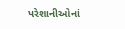પરેશાનીઓનાં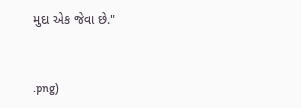મુદા એક જેવા છે."


.png)